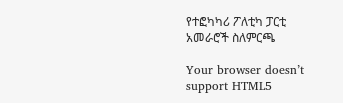የተፎካካሪ ፖለቲካ ፓርቲ አመራሮች ስለምርጫ

Your browser doesn’t support HTML5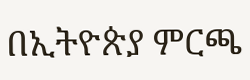በኢትዮጵያ ምርጫ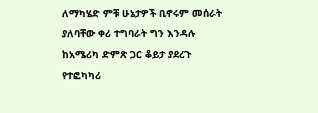ለማካሄድ ምቹ ሁኔታዎች ቢኖሩም መሰራት ያለባቸው ቀሪ ተግባራት ግን እንዳሉ ከአሜሪካ ድምጽ ጋር ቆይታ ያደረጉ የተፎካካሪ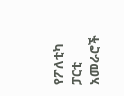የፖለቲካ ፓርቲ አመራሮች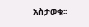አስታወቁ፡፡